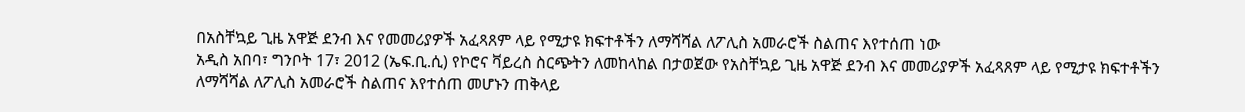በአስቸኳይ ጊዜ አዋጅ ደንብ እና የመመሪያዎች አፈጻጸም ላይ የሚታዩ ክፍተቶችን ለማሻሻል ለፖሊስ አመራሮች ስልጠና እየተሰጠ ነው
አዲስ አበባ፣ ግንቦት 17፣ 2012 (ኤፍ.ቢ.ሲ) የኮሮና ቫይረስ ስርጭትን ለመከላከል በታወጀው የአስቸኳይ ጊዜ አዋጅ ደንብ እና መመሪያዎች አፈጻጸም ላይ የሚታዩ ክፍተቶችን ለማሻሻል ለፖሊስ አመራሮች ስልጠና እየተሰጠ መሆኑን ጠቅላይ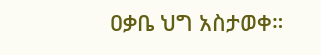ዐቃቤ ህግ አስታወቀ።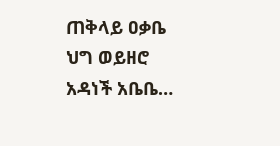ጠቅላይ ዐቃቤ ህግ ወይዘሮ አዳነች አቤቤ…